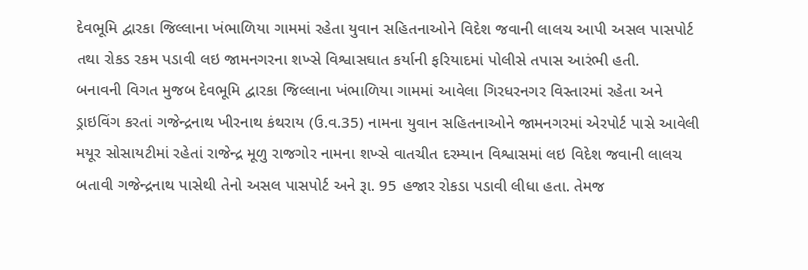દેવભૂમિ દ્વારકા જિલ્લાના ખંભાળિયા ગામમાં રહેતા યુવાન સહિતનાઓને વિદેશ જવાની લાલચ આપી અસલ પાસપોર્ટ તથા રોકડ રકમ પડાવી લઇ જામનગરના શખ્સે વિશ્વાસઘાત કર્યાની ફરિયાદમાં પોલીસે તપાસ આરંભી હતી.
બનાવની વિગત મુજબ દેવભૂમિ દ્વારકા જિલ્લાના ખંભાળિયા ગામમાં આવેલા ગિરધરનગર વિસ્તારમાં રહેતા અને ડ્રાઇવિંગ કરતાં ગજેન્દ્રનાથ ખીરનાથ કંથરાય (ઉ.વ.35) નામના યુવાન સહિતનાઓને જામનગરમાં એરપોર્ટ પાસે આવેલી મયૂર સોસાયટીમાં રહેતાં રાજેન્દ્ર મૂળુ રાજગોર નામના શખ્સે વાતચીત દરમ્યાન વિશ્વાસમાં લઇ વિદેશ જવાની લાલચ બતાવી ગજેન્દ્રનાથ પાસેથી તેનો અસલ પાસપોર્ટ અને રૂા. 95 હજાર રોકડા પડાવી લીધા હતા. તેમજ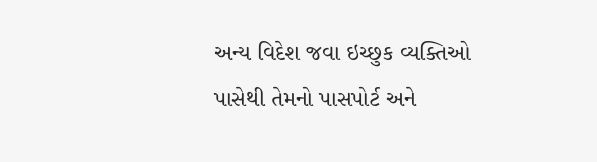અન્ય વિદેશ જવા ઇચ્છુક વ્યક્તિઓ પાસેથી તેમનો પાસપોર્ટ અને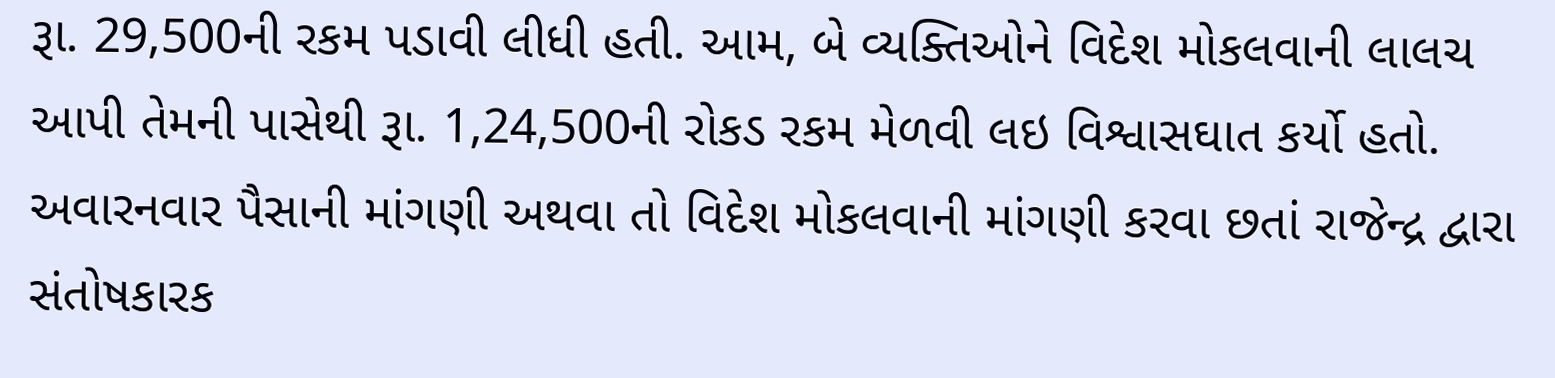રૂા. 29,500ની રકમ પડાવી લીધી હતી. આમ, બે વ્યક્તિઓને વિદેશ મોકલવાની લાલચ આપી તેમની પાસેથી રૂા. 1,24,500ની રોકડ રકમ મેળવી લઇ વિશ્વાસઘાત કર્યો હતો. અવારનવાર પૈસાની માંગણી અથવા તો વિદેશ મોકલવાની માંગણી કરવા છતાં રાજેન્દ્ર દ્વારા સંતોષકારક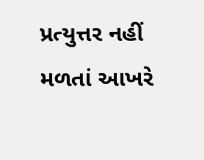પ્રત્યુત્તર નહીં મળતાં આખરે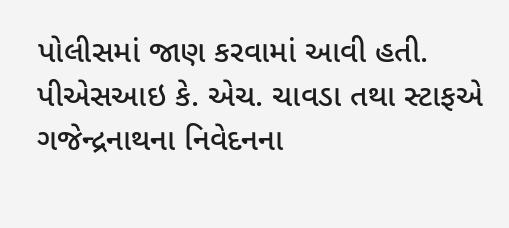પોલીસમાં જાણ કરવામાં આવી હતી. પીએસઆઇ કે. એચ. ચાવડા તથા સ્ટાફએ ગજેન્દ્રનાથના નિવેદનના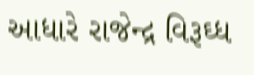આધારે રાજેન્દ્ર વિરૂઘ્ધ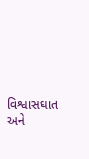વિશ્વાસઘાત અને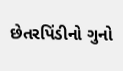છેતરપિંડીનો ગુનો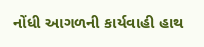નોંધી આગળની કાર્યવાહી હાથ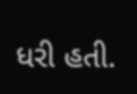ધરી હતી.